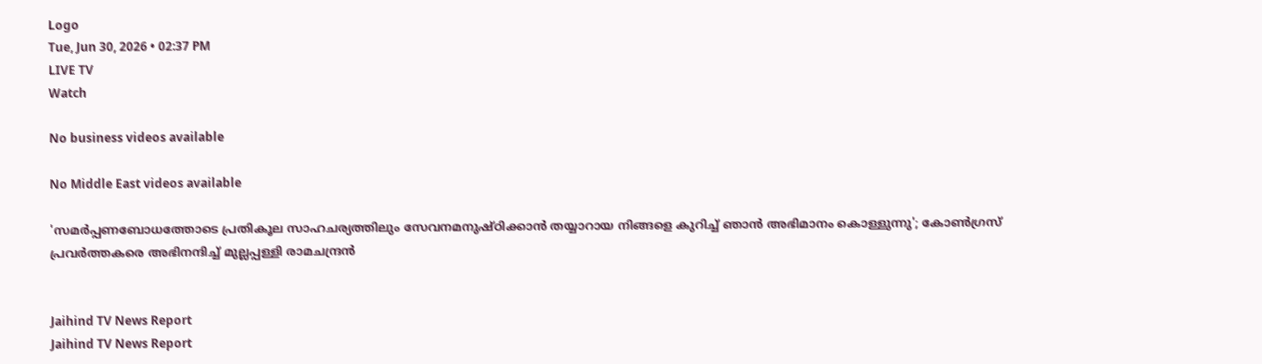Logo
Tue, Jun 30, 2026 • 02:37 PM
LIVE TV
Watch

No business videos available

No Middle East videos available

'സമര്‍പ്പണബോധത്തോടെ പ്രതികൂല സാഹചര്യത്തിലും സേവനമനുഷ്ഠിക്കാന്‍ തയ്യാറായ നിങ്ങളെ കുറിച്ച് ഞാന്‍ അഭിമാനം കൊള്ളുന്നു'; കോണ്‍ഗ്രസ് പ്രവര്‍ത്തകരെ അഭിനന്ദിച്ച് മുല്ലപ്പള്ളി രാമചന്ദ്രന്‍


Jaihind TV News Report
Jaihind TV News Report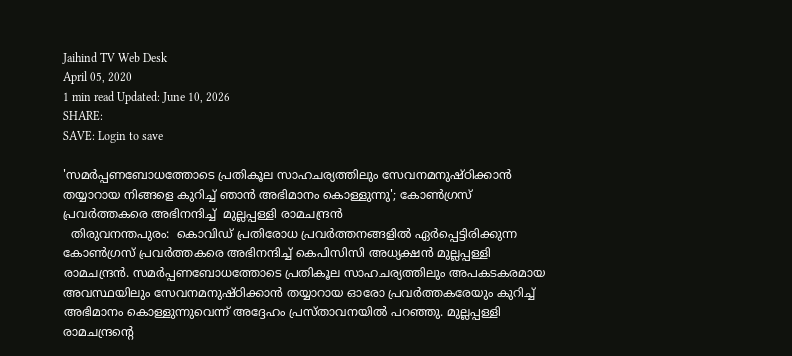Jaihind TV Web Desk
April 05, 2020
1 min read Updated: June 10, 2026
SHARE:
SAVE: Login to save

'സമര്‍പ്പണബോധത്തോടെ പ്രതികൂല സാഹചര്യത്തിലും സേവനമനുഷ്ഠിക്കാന്‍ തയ്യാറായ നിങ്ങളെ കുറിച്ച് ഞാന്‍ അഭിമാനം കൊള്ളുന്നു'; കോണ്‍ഗ്രസ് പ്രവര്‍ത്തകരെ അഭിനന്ദിച്ച്  മുല്ലപ്പള്ളി രാമചന്ദ്രന്‍
  തിരുവനന്തപുരം:  കൊവിഡ് പ്രതിരോധ പ്രവര്‍ത്തനങ്ങളില്‍ ഏര്‍പ്പെട്ടിരിക്കുന്ന കോണ്‍ഗ്രസ് പ്രവര്‍ത്തകരെ അഭിനന്ദിച്ച് കെപിസിസി അധ്യക്ഷന്‍ മുല്ലപ്പള്ളി രാമചന്ദ്രന്‍. സമര്‍പ്പണബോധത്തോടെ പ്രതികൂല സാഹചര്യത്തിലും അപകടകരമായ അവസ്ഥയിലും സേവനമനുഷ്ഠിക്കാന്‍ തയ്യാറായ ഓരോ പ്രവര്‍ത്തകരേയും കുറിച്ച് അഭിമാനം കൊള്ളുന്നുവെന്ന് അദ്ദേഹം പ്രസ്താവനയില്‍ പറഞ്ഞു. മുല്ലപ്പള്ളി  രാമചന്ദ്രന്‍റെ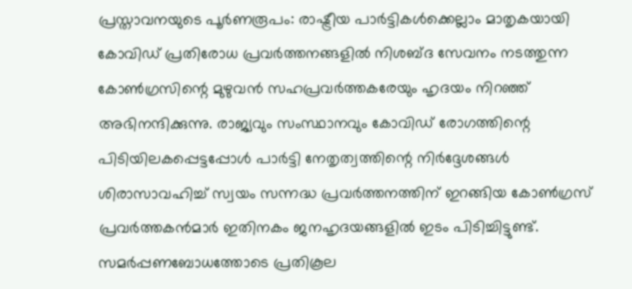പ്രസ്താവനയുടെ പൂര്‍ണരൂപം: രാഷ്ട്രീയ പാര്‍ട്ടികള്‍ക്കെല്ലാം മാതൃകയായി കോവിഡ് പ്രതിരോധ പ്രവര്‍ത്തനങ്ങളില്‍ നിശബ്ദ സേവനം നടത്തുന്ന കോണ്‍ഗ്രസിന്റെ മുഴുവന്‍ സഹപ്രവര്‍ത്തകരേയും ഹൃദയം നിറഞ്ഞ് അഭിനന്ദിക്കുന്നു. രാജ്യവും സംസ്ഥാനവും കോവിഡ് രോഗത്തിന്റെ പിടിയിലകപ്പെട്ടപ്പോള്‍ പാര്‍ട്ടി നേതൃത്വത്തിന്റെ നിര്‍ദ്ദേശങ്ങള്‍ ശിരാസാവഹിച്ച് സ്വയം സന്നദ്ധ പ്രവര്‍ത്തനത്തിന് ഇറങ്ങിയ കോണ്‍ഗ്രസ് പ്രവര്‍ത്തകന്‍മാര്‍ ഇതിനകം ജനഹൃദയങ്ങളില്‍ ഇടം പിടിച്ചിട്ടുണ്ട്. സമര്‍പ്പണബോധത്തോടെ പ്രതികൂല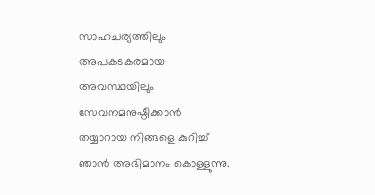സാഹചര്യത്തിലും അപകടകരമായ അവസ്ഥയിലും സേവനമനുഷ്ഠിക്കാന്‍ തയ്യാറായ നിങ്ങളെ കുറിച്ച് ഞാന്‍ അഭിമാനം കൊള്ളുന്നു.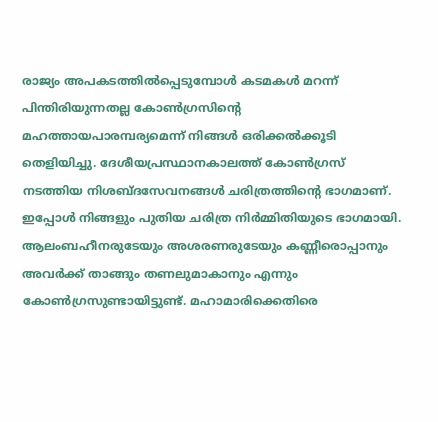രാജ്യം അപകടത്തില്‍പ്പെടുമ്പോള്‍ കടമകള്‍ മറന്ന് പിന്തിരിയുന്നതല്ല കോണ്‍ഗ്രസിന്റെ മഹത്തായപാരമ്പര്യമെന്ന് നിങ്ങള്‍ ഒരിക്കല്‍ക്കൂടി തെളിയിച്ചു. ദേശീയപ്രസ്ഥാനകാലത്ത് കോണ്‍ഗ്രസ് നടത്തിയ നിശബ്ദസേവനങ്ങള്‍ ചരിത്രത്തിന്റെ ഭാഗമാണ്. ഇപ്പോള്‍ നിങ്ങളും പുതിയ ചരിത്ര നിര്‍മ്മിതിയുടെ ഭാഗമായി. ആലംബഹീനരുടേയും അശരണരുടേയും കണ്ണീരൊപ്പാനും അവര്‍ക്ക് താങ്ങും തണലുമാകാനും എന്നും കോണ്‍ഗ്രസുണ്ടായിട്ടുണ്ട്. മഹാമാരിക്കെതിരെ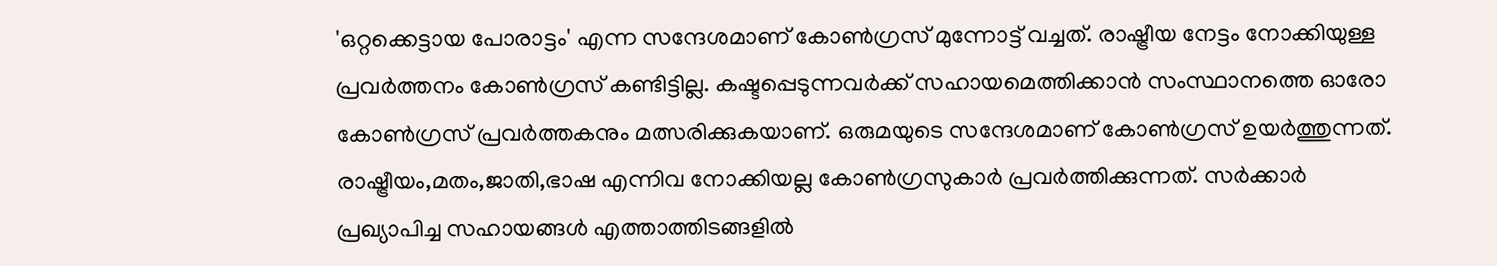'ഒറ്റക്കെട്ടായ പോരാട്ടം' എന്ന സന്ദേശമാണ് കോണ്‍ഗ്രസ് മുന്നോട്ട് വച്ചത്. രാഷ്ട്രീയ നേട്ടം നോക്കിയുള്ള പ്രവര്‍ത്തനം കോണ്‍ഗ്രസ് കണ്ടിട്ടില്ല. കഷ്ടപ്പെടുന്നവര്‍ക്ക് സഹായമെത്തിക്കാന്‍ സംസ്ഥാനത്തെ ഓരോ കോണ്‍ഗ്രസ് പ്രവര്‍ത്തകനും മത്സരിക്കുകയാണ്. ഒരുമയുടെ സന്ദേശമാണ് കോണ്‍ഗ്രസ് ഉയര്‍ത്തുന്നത്. രാഷ്ട്രീയം,മതം,ജാതി,ഭാഷ എന്നിവ നോക്കിയല്ല കോണ്‍ഗ്രസുകാര്‍ പ്രവര്‍ത്തിക്കുന്നത്. സര്‍ക്കാര്‍ പ്രഖ്യാപിച്ച സഹായങ്ങള്‍ എത്താത്തിടങ്ങളില്‍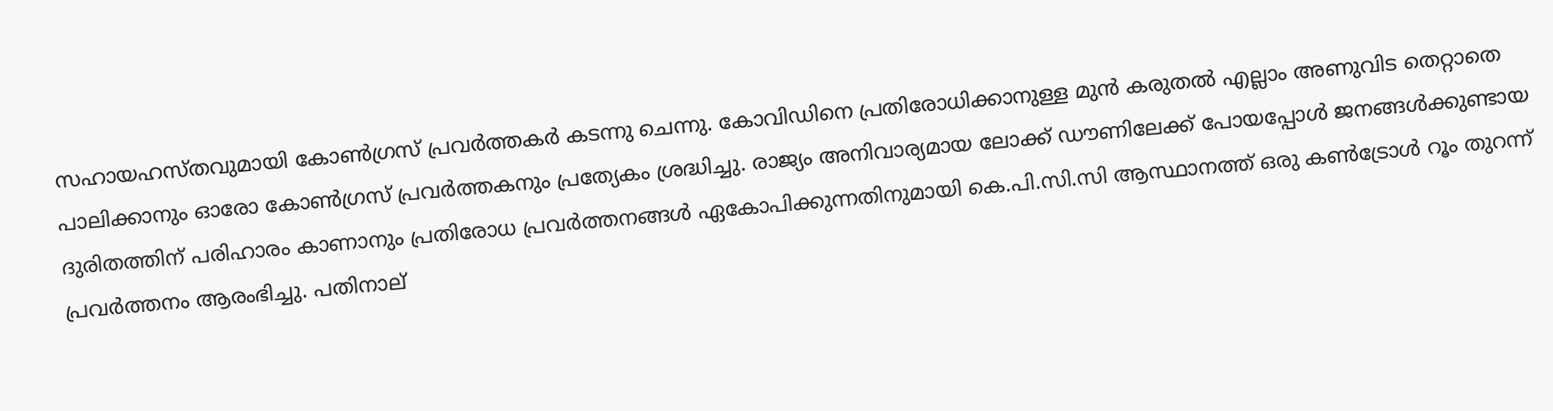സഹായഹസ്തവുമായി കോണ്‍ഗ്രസ് പ്രവര്‍ത്തകര്‍ കടന്നു ചെന്നു. കോവിഡിനെ പ്രതിരോധിക്കാനുള്ള മുന്‍ കരുതല്‍ എല്ലാം അണുവിട തെറ്റാതെ പാലിക്കാനും ഓരോ കോണ്‍ഗ്രസ് പ്രവര്‍ത്തകനും പ്രത്യേകം ശ്രദ്ധിച്ചു. രാജ്യം അനിവാര്യമായ ലോക്ക് ഡൗണിലേക്ക് പോയപ്പോള്‍ ജനങ്ങള്‍ക്കുണ്ടായ ദുരിതത്തിന് പരിഹാരം കാണാനും പ്രതിരോധ പ്രവര്‍ത്തനങ്ങള്‍ ഏകോപിക്കുന്നതിനുമായി കെ.പി.സി.സി ആസ്ഥാനത്ത് ഒരു കണ്‍ട്രോള്‍ റൂം തുറന്ന് പ്രവര്‍ത്തനം ആരംഭിച്ചു. പതിനാല്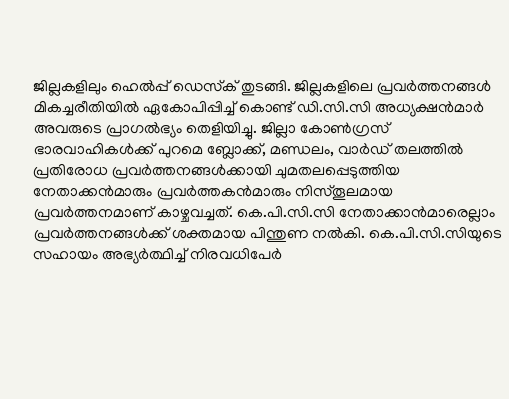ജില്ലകളിലും ഹെല്‍പ്പ് ഡെസ്‌ക് തുടങ്ങി. ജില്ലകളിലെ പ്രവര്‍ത്തനങ്ങള്‍ മികച്ചരീതിയില്‍ ഏകോപിപ്പിച്ച് കൊണ്ട് ഡി.സി.സി അധ്യക്ഷന്‍മാര്‍ അവരുടെ പ്രാഗല്‍ഭ്യം തെളിയിച്ചു. ജില്ലാ കോണ്‍ഗ്രസ് ഭാരവാഹികള്‍ക്ക് പുറമെ ബ്ലോക്ക്, മണ്ഡലം, വാര്‍ഡ് തലത്തില്‍ പ്രതിരോധ പ്രവര്‍ത്തനങ്ങള്‍ക്കായി ചുമതലപ്പെടുത്തിയ നേതാക്കന്‍മാരും പ്രവര്‍ത്തകന്‍മാരും നിസ്തൂലമായ പ്രവര്‍ത്തനമാണ് കാഴ്ചവച്ചത്. കെ.പി.സി.സി നേതാക്കാന്‍മാരെല്ലാം പ്രവര്‍ത്തനങ്ങള്‍ക്ക് ശക്തമായ പിന്തുണ നല്‍കി. കെ.പി.സി.സിയുടെ സഹായം അഭ്യര്‍ത്ഥിച്ച് നിരവധിപേര്‍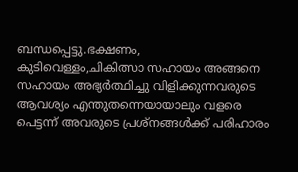ബന്ധപ്പെട്ടു.ഭക്ഷണം, കുടിവെള്ളം,ചികിത്സാ സഹായം അങ്ങനെ സഹായം അഭ്യര്‍ത്ഥിച്ചു വിളിക്കുന്നവരുടെ ആവശ്യം എന്തുതന്നെയായാലും വളരെ പെട്ടന്ന് അവരുടെ പ്രശ്‌നങ്ങള്‍ക്ക് പരിഹാരം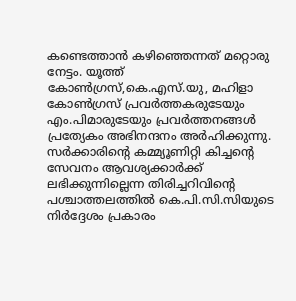കണ്ടെത്താന്‍ കഴിഞ്ഞെന്നത് മറ്റൊരു നേട്ടം. യൂത്ത് കോണ്‍ഗ്രസ്,കെ.എസ്.യു, മഹിളാ കോണ്‍ഗ്രസ് പ്രവര്‍ത്തകരുടേയും എം.പിമാരുടേയും പ്രവര്‍ത്തനങ്ങള്‍ പ്രത്യേകം അഭിനന്ദനം അര്‍ഹിക്കുന്നു. സര്‍ക്കാരിന്റെ കമ്മ്യൂണിറ്റി കിച്ചന്റെ സേവനം ആവശ്യക്കാര്‍ക്ക് ലഭിക്കുന്നില്ലെന്ന തിരിച്ചറിവിന്റെ പശ്ചാത്തലത്തില്‍ കെ.പി.സി.സിയുടെ നിര്‍ദ്ദേശം പ്രകാരം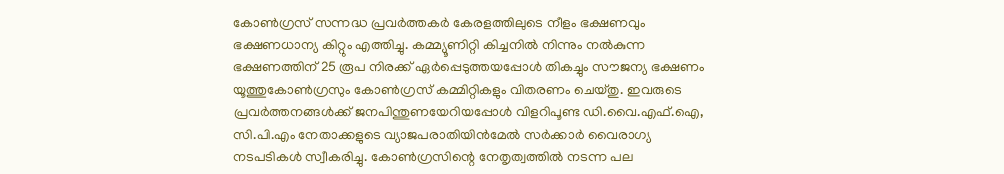കോണ്‍ഗ്രസ് സന്നദ്ധ പ്രവര്‍ത്തകര്‍ കേരളത്തിലുടെ നീളം ഭക്ഷണവും ഭക്ഷണധാന്യ കിറ്റും എത്തിച്ചു. കമ്മ്യൂണിറ്റി കിച്ചനില്‍ നിന്നും നല്‍കുന്ന ഭക്ഷണത്തിന് 25 രൂപ നിരക്ക് ഏര്‍പ്പെടുത്തയപ്പോള്‍ തികച്ചും സൗജന്യ ഭക്ഷണം യൂത്തുകോണ്‍ഗ്രസും കോണ്‍ഗ്രസ് കമ്മിറ്റികളും വിതരണം ചെയ്തു. ഇവരുടെ പ്രവര്‍ത്തനങ്ങള്‍ക്ക് ജനപിന്തുണയേറിയപ്പോള്‍ വിളറിപൂണ്ട ഡി.വൈ.എഫ്.ഐ, സി.പി.എം നേതാക്കളുടെ വ്യാജപരാതിയിന്‍മേല്‍ സര്‍ക്കാര്‍ വൈരാഗ്യ നടപടികള്‍ സ്വീകരിച്ചു. കോണ്‍ഗ്രസിന്റെ നേതൃത്വത്തില്‍ നടന്ന പല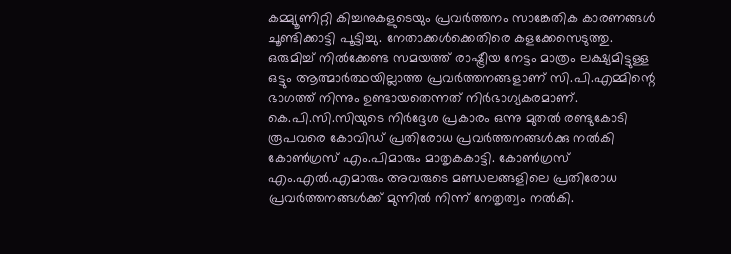കമ്മ്യൂണിറ്റി കിച്ചനുകളുടെയും പ്രവര്‍ത്തനം സാങ്കേതിക കാരണങ്ങള്‍ ചൂണ്ടിക്കാട്ടി പൂട്ടിച്ചു. നേതാക്കള്‍ക്കെതിരെ കളക്കേസെടുത്തു. ഒരുമിച്ച് നില്‍ക്കേണ്ട സമയത്ത് രാഷ്ട്രീയ നേട്ടം മാത്രം ലക്ഷ്യമിട്ടുള്ള ഒട്ടും ആത്മാര്‍ത്ഥയില്ലാത്ത പ്രവര്‍ത്തനങ്ങളാണ് സി.പി.എമ്മിന്റെ ഭാഗത്ത് നിന്നും ഉണ്ടായതെന്നത് നിര്‍ഭാഗ്യകരമാണ്. കെ.പി.സി.സിയുടെ നിര്‍ദ്ദേശ പ്രകാരം ഒന്നു മുതല്‍ രണ്ടുകോടി രൂപവരെ കോവിഡ് പ്രതിരോധ പ്രവര്‍ത്തനങ്ങള്‍ക്കു നല്‍കി കോണ്‍ഗ്രസ് എം.പിമാരും മാതൃകകാട്ടി. കോണ്‍ഗ്രസ് എം.എല്‍.എമാരും അവരുടെ മണ്ഡലങ്ങളിലെ പ്രതിരോധ പ്രവര്‍ത്തനങ്ങള്‍ക്ക് മുന്നില്‍ നിന്ന് നേതൃത്വം നല്‍കി.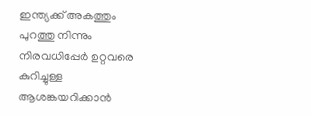ഇന്ത്യക്ക് അകത്തും പുറത്തു നിന്നും നിരവധിപ്പേര്‍ ഉറ്റവരെ കുറിച്ചുള്ള ആശങ്കയറിക്കാന്‍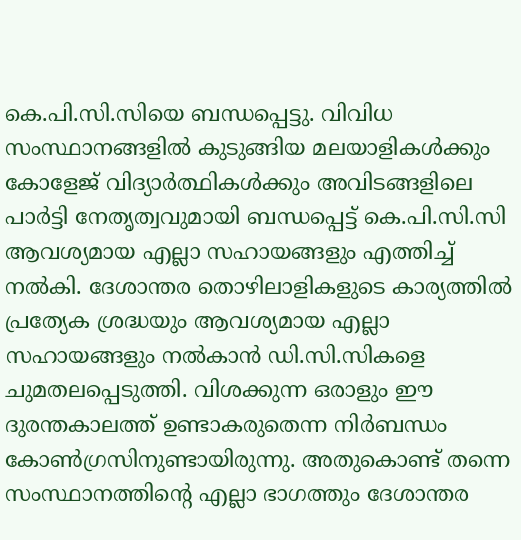കെ.പി.സി.സിയെ ബന്ധപ്പെട്ടു. വിവിധ സംസ്ഥാനങ്ങളില്‍ കുടുങ്ങിയ മലയാളികള്‍ക്കും കോളേജ് വിദ്യാര്‍ത്ഥികള്‍ക്കും അവിടങ്ങളിലെ പാര്‍ട്ടി നേതൃത്വവുമായി ബന്ധപ്പെട്ട് കെ.പി.സി.സി ആവശ്യമായ എല്ലാ സഹായങ്ങളും എത്തിച്ച് നല്‍കി. ദേശാന്തര തൊഴിലാളികളുടെ കാര്യത്തില്‍ പ്രത്യേക ശ്രദ്ധയും ആവശ്യമായ എല്ലാ സഹായങ്ങളും നല്‍കാന്‍ ഡി.സി.സികളെ ചുമതലപ്പെടുത്തി. വിശക്കുന്ന ഒരാളും ഈ ദുരന്തകാലത്ത് ഉണ്ടാകരുതെന്ന നിര്‍ബന്ധം കോണ്‍ഗ്രസിനുണ്ടായിരുന്നു. അതുകൊണ്ട് തന്നെ സംസ്ഥാനത്തിന്റെ എല്ലാ ഭാഗത്തും ദേശാന്തര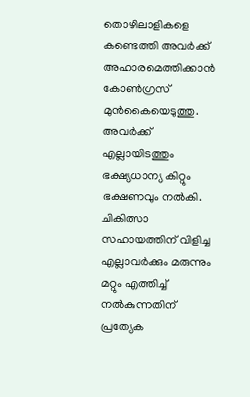തൊഴിലാളികളെ കണ്ടെത്തി അവര്‍ക്ക് അഹാരമെത്തിക്കാന്‍ കോണ്‍ഗ്രസ് മുന്‍കൈയെടുത്തു. അവര്‍ക്ക് എല്ലായിടത്തും ഭക്ഷ്യധാന്യ കിറ്റും ഭക്ഷണവും നല്‍കി. ചികിത്സാ സഹായത്തിന് വിളിച്ച എല്ലാവര്‍ക്കും മരുന്നും മറ്റും എത്തിച്ച് നല്‍കുന്നതിന് പ്രത്യേക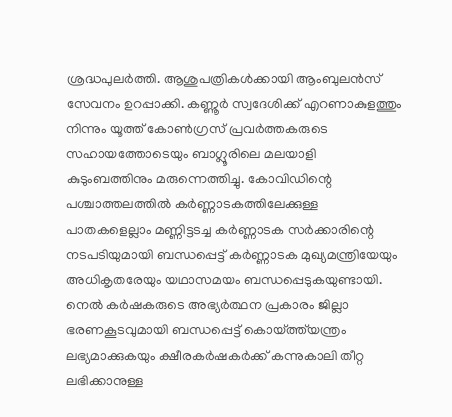ശ്രദ്ധപുലര്‍ത്തി. ആശുപത്രികള്‍ക്കായി ആംബുലന്‍സ് സേവനം ഉറപ്പാക്കി. കണ്ണൂര്‍ സ്വദേശിക്ക് എറണാകുളത്തും നിന്നും യൂത്ത് കോണ്‍ഗ്രസ് പ്രവര്‍ത്തകരുടെ സഹായത്തോടെയും ബാഗ്ലൂരിലെ മലയാളി കുടുംബത്തിനും മരുന്നെത്തിച്ചു. കോവിഡിന്റെ പശ്ചാത്തലത്തില്‍ കര്‍ണ്ണാടകത്തിലേക്കുള്ള പാതകളെല്ലാം മണ്ണിട്ടടച്ച കര്‍ണ്ണാടക സര്‍ക്കാരിന്റെ നടപടിയുമായി ബന്ധപ്പെട്ട് കര്‍ണ്ണാടക മുഖ്യമന്ത്രിയേയും അധികൃതരേയും യഥാസമയം ബന്ധപ്പെടുകയുണ്ടായി. നെല്‍ കര്‍ഷകരുടെ അഭ്യര്‍ത്ഥന പ്രകാരം ജില്ലാ ഭരണകൂടവുമായി ബന്ധപ്പെട്ട് കൊയ്ത്ത്‌യന്ത്രം ലഭ്യമാക്കുകയും ക്ഷീരകര്‍ഷകര്‍ക്ക് കന്നുകാലി തീറ്റ ലഭിക്കാനുള്ള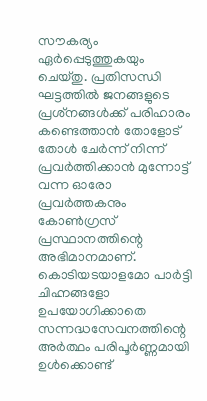സൗകര്യം ഏര്‍പ്പെടുത്തുകയും ചെയ്തു. പ്രതിസന്ധി ഘട്ടത്തില്‍ ജനങ്ങളുടെ പ്രശ്‌നങ്ങള്‍ക്ക് പരിഹാരം കണ്ടെത്താന്‍ തോളോട് തോള്‍ ചേര്‍ന്ന് നിന്ന് പ്രവര്‍ത്തിക്കാന്‍ മുന്നോട്ട് വന്ന ഓരോ പ്രവര്‍ത്തകനും കോണ്‍ഗ്രസ് പ്രസ്ഥാനത്തിന്റെ അഭിമാനമാണ്. കൊടിയടയാളമോ പാര്‍ട്ടി ചിഹ്നങ്ങളോ ഉപയോഗിക്കാതെ സന്നദ്ധസേവനത്തിന്റെ അര്‍ത്ഥം പരിപൂര്‍ണ്ണമായി ഉള്‍ക്കൊണ്ട്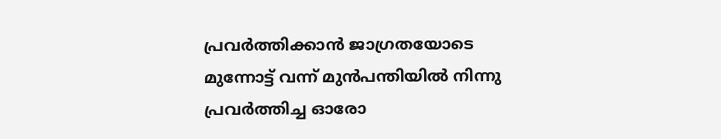പ്രവര്‍ത്തിക്കാന്‍ ജാഗ്രതയോടെ മുന്നോട്ട് വന്ന് മുന്‍പന്തിയില്‍ നിന്നു പ്രവര്‍ത്തിച്ച ഓരോ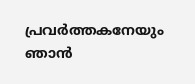പ്രവര്‍ത്തകനേയും ഞാന്‍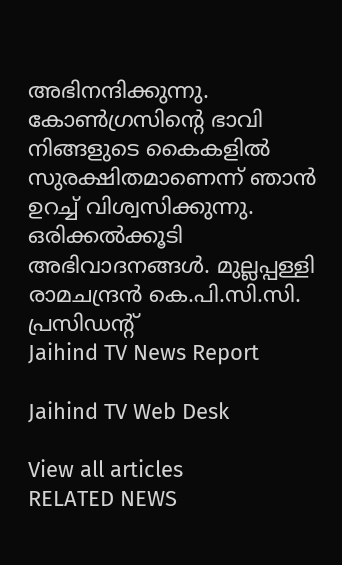അഭിനന്ദിക്കുന്നു. കോണ്‍ഗ്രസിന്റെ ഭാവി നിങ്ങളുടെ കൈകളില്‍ സുരക്ഷിതമാണെന്ന് ഞാന്‍ ഉറച്ച് വിശ്വസിക്കുന്നു. ഒരിക്കല്‍ക്കൂടി അഭിവാദനങ്ങള്‍. മുല്ലപ്പള്ളി രാമചന്ദ്രന്‍ കെ.പി.സി.സി. പ്രസിഡന്റ്
Jaihind TV News Report

Jaihind TV Web Desk

View all articles
RELATED NEWS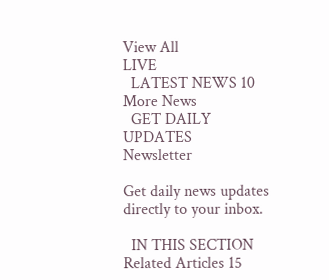View All
LIVE
  LATEST NEWS 10
More News
  GET DAILY UPDATES
Newsletter

Get daily news updates directly to your inbox.

  IN THIS SECTION
Related Articles 15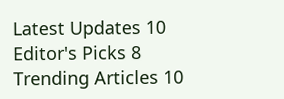Latest Updates 10
Editor's Picks 8
Trending Articles 10